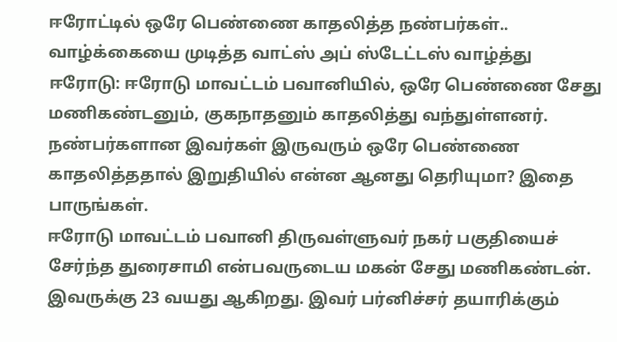ஈரோட்டில் ஒரே பெண்ணை காதலித்த நண்பர்கள்.. வாழ்க்கையை முடித்த வாட்ஸ் அப் ஸ்டேட்டஸ் வாழ்த்து
ஈரோடு: ஈரோடு மாவட்டம் பவானியில், ஒரே பெண்ணை சேது மணிகண்டனும், குகநாதனும் காதலித்து வந்துள்ளனர். நண்பர்களான இவர்கள் இருவரும் ஒரே பெண்ணை காதலித்ததால் இறுதியில் என்ன ஆனது தெரியுமா? இதை பாருங்கள்.
ஈரோடு மாவட்டம் பவானி திருவள்ளுவர் நகர் பகுதியைச் சேர்ந்த துரைசாமி என்பவருடைய மகன் சேது மணிகண்டன். இவருக்கு 23 வயது ஆகிறது. இவர் பர்னிச்சர் தயாரிக்கும்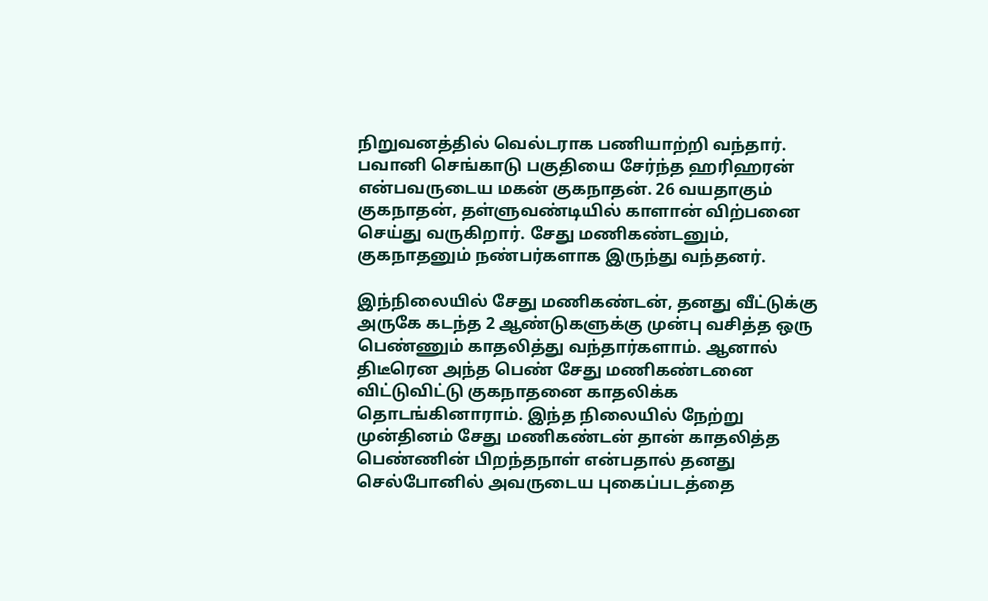நிறுவனத்தில் வெல்டராக பணியாற்றி வந்தார். பவானி செங்காடு பகுதியை சேர்ந்த ஹரிஹரன் என்பவருடைய மகன் குகநாதன். 26 வயதாகும் குகநாதன், தள்ளுவண்டியில் காளான் விற்பனை செய்து வருகிறார். சேது மணிகண்டனும், குகநாதனும் நண்பர்களாக இருந்து வந்தனர்.

இந்நிலையில் சேது மணிகண்டன், தனது வீட்டுக்கு அருகே கடந்த 2 ஆண்டுகளுக்கு முன்பு வசித்த ஒரு பெண்ணும் காதலித்து வந்தார்களாம். ஆனால் திடீரென அந்த பெண் சேது மணிகண்டனை விட்டுவிட்டு குகநாதனை காதலிக்க தொடங்கினாராம். இந்த நிலையில் நேற்று முன்தினம் சேது மணிகண்டன் தான் காதலித்த பெண்ணின் பிறந்தநாள் என்பதால் தனது செல்போனில் அவருடைய புகைப்படத்தை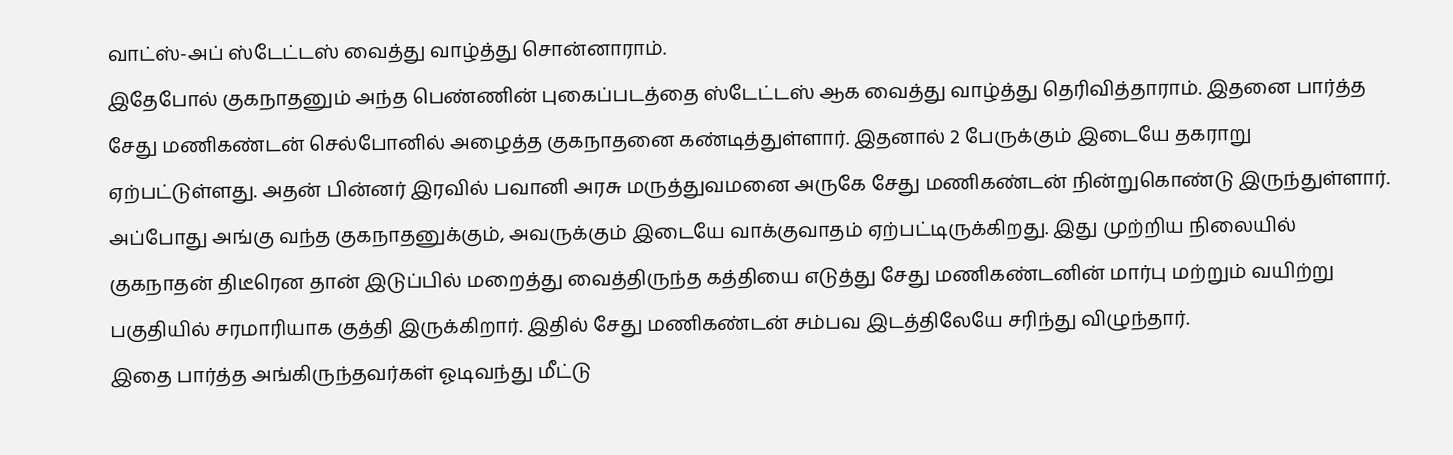வாட்ஸ்-அப் ஸ்டேட்டஸ் வைத்து வாழ்த்து சொன்னாராம்.
இதேபோல் குகநாதனும் அந்த பெண்ணின் புகைப்படத்தை ஸ்டேட்டஸ் ஆக வைத்து வாழ்த்து தெரிவித்தாராம். இதனை பார்த்த சேது மணிகண்டன் செல்போனில் அழைத்த குகநாதனை கண்டித்துள்ளார். இதனால் 2 பேருக்கும் இடையே தகராறு ஏற்பட்டுள்ளது. அதன் பின்னர் இரவில் பவானி அரசு மருத்துவமனை அருகே சேது மணிகண்டன் நின்றுகொண்டு இருந்துள்ளார்.
அப்போது அங்கு வந்த குகநாதனுக்கும், அவருக்கும் இடையே வாக்குவாதம் ஏற்பட்டிருக்கிறது. இது முற்றிய நிலையில் குகநாதன் திடீரென தான் இடுப்பில் மறைத்து வைத்திருந்த கத்தியை எடுத்து சேது மணிகண்டனின் மார்பு மற்றும் வயிற்று பகுதியில் சரமாரியாக குத்தி இருக்கிறார். இதில் சேது மணிகண்டன் சம்பவ இடத்திலேயே சரிந்து விழுந்தார்.
இதை பார்த்த அங்கிருந்தவர்கள் ஓடிவந்து மீட்டு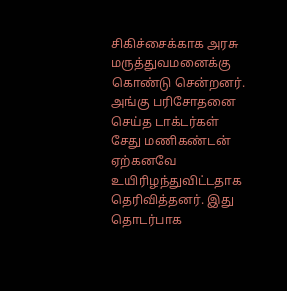சிகிச்சைக்காக அரசு மருத்துவமனைக்கு கொண்டு சென்றனர். அங்கு பரிசோதனை செய்த டாக்டர்கள் சேது மணிகண்டன் ஏற்கனவே உயிரிழந்துவிட்டதாக தெரிவித்தனர். இது தொடர்பாக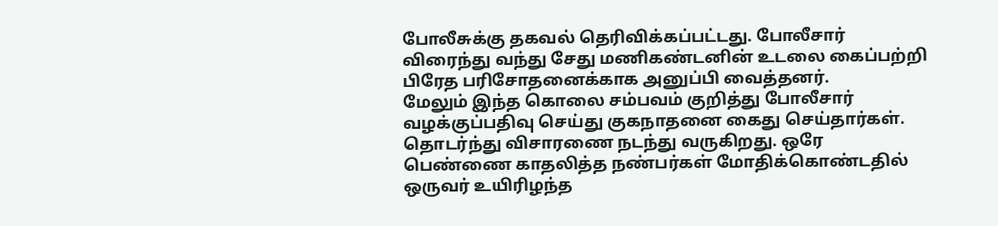போலீசுக்கு தகவல் தெரிவிக்கப்பட்டது. போலீசார் விரைந்து வந்து சேது மணிகண்டனின் உடலை கைப்பற்றி பிரேத பரிசோதனைக்காக அனுப்பி வைத்தனர்.
மேலும் இந்த கொலை சம்பவம் குறித்து போலீசார் வழக்குப்பதிவு செய்து குகநாதனை கைது செய்தார்கள். தொடர்ந்து விசாரணை நடந்து வருகிறது. ஒரே பெண்ணை காதலித்த நண்பர்கள் மோதிக்கொண்டதில் ஒருவர் உயிரிழந்த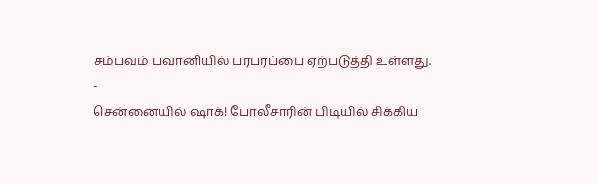சம்பவம் பவானியில் பரபரப்பை ஏற்படுத்தி உள்ளது.
-
சென்னையில் ஷாக்! போலீசாரின் பிடியில் சிக்கிய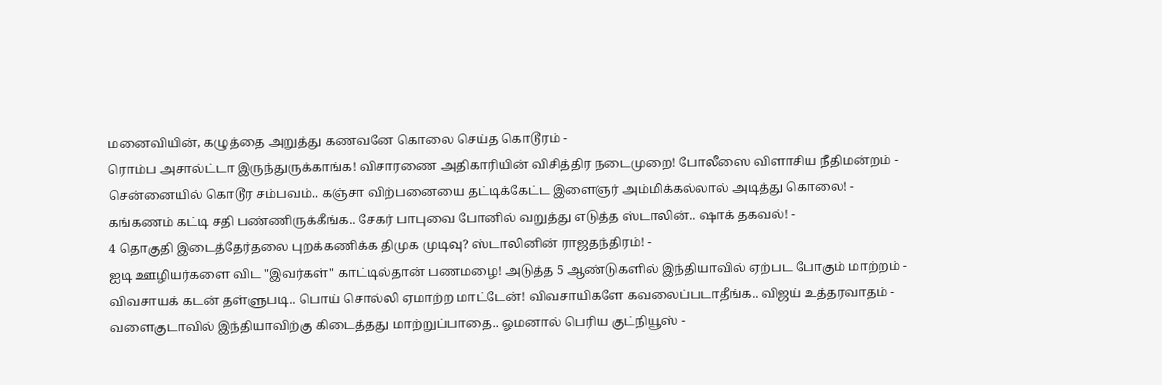மனைவியின், கழுத்தை அறுத்து கணவனே கொலை செய்த கொடூரம் -
ரொம்ப அசால்ட்டா இருந்துருக்காங்க! விசாரணை அதிகாரியின் விசித்திர நடைமுறை! போலீஸை விளாசிய நீதிமன்றம் -
சென்னையில் கொடூர சம்பவம்.. கஞ்சா விற்பனையை தட்டிக்கேட்ட இளைஞர் அம்மிக்கல்லால் அடித்து கொலை! -
கங்கணம் கட்டி சதி பண்ணிருக்கீங்க.. சேகர் பாபுவை போனில் வறுத்து எடுத்த ஸ்டாலின்.. ஷாக் தகவல்! -
4 தொகுதி இடைத்தேர்தலை புறக்கணிக்க திமுக முடிவு? ஸ்டாலினின் ராஜதந்திரம்! -
ஐடி ஊழியர்களை விட "இவர்கள்" காட்டில்தான் பணமழை! அடுத்த 5 ஆண்டுகளில் இந்தியாவில் ஏற்பட போகும் மாற்றம் -
விவசாயக் கடன் தள்ளுபடி.. பொய் சொல்லி ஏமாற்ற மாட்டேன்! விவசாயிகளே கவலைப்படாதீங்க.. விஜய் உத்தரவாதம் -
வளைகுடாவில் இந்தியாவிற்கு கிடைத்தது மாற்றுப்பாதை.. ஓமனால் பெரிய குட்நியூஸ் -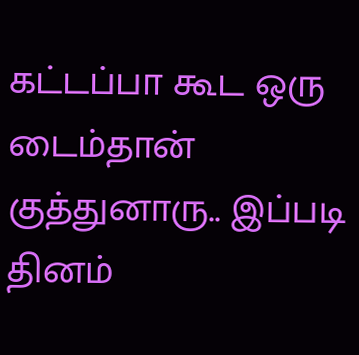கட்டப்பா கூட ஒரு டைம்தான் குத்துனாரு.. இப்படி தினம்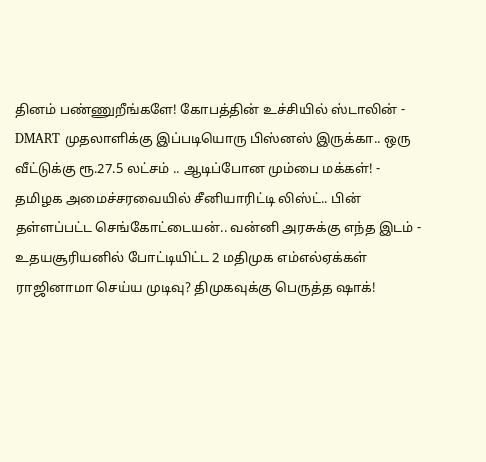தினம் பண்ணுறீங்களே! கோபத்தின் உச்சியில் ஸ்டாலின் -
DMART முதலாளிக்கு இப்படியொரு பிஸ்னஸ் இருக்கா.. ஒரு வீட்டுக்கு ரூ.27.5 லட்சம் .. ஆடிப்போன மும்பை மக்கள்! -
தமிழக அமைச்சரவையில் சீனியாரிட்டி லிஸ்ட்.. பின் தள்ளப்பட்ட செங்கோட்டையன்.. வன்னி அரசுக்கு எந்த இடம் -
உதயசூரியனில் போட்டியிட்ட 2 மதிமுக எம்எல்ஏக்கள் ராஜினாமா செய்ய முடிவு? திமுகவுக்கு பெருத்த ஷாக்!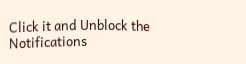Click it and Unblock the Notifications